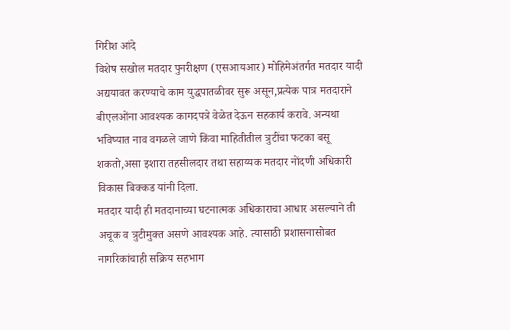गिरीश आंदे
विशेष सखोल मतदार पुनरीक्षण (एसआयआर) मोहिमेअंतर्गत मतदार यादी अद्ययावत करण्याचे काम युद्धपातळीवर सुरू असून,प्रत्येक पात्र मतदाराने बीएलओंना आवश्यक कागदपत्रे वेळेत देऊन सहकार्य करावे. अन्यथा भविष्यात नाव वगळले जाणे किंवा माहितीतील त्रुटींचा फटका बसू शकतो,असा इशारा तहसीलदार तथा सहाय्यक मतदार नोंदणी अधिकारी विकास बिक्कड यांनी दिला.
मतदार यादी ही मतदानाच्या घटनात्मक अधिकाराचा आधार असल्याने ती अचूक व त्रुटीमुक्त असणे आवश्यक आहे. त्यासाठी प्रशासनासोबत नागरिकांचाही सक्रिय सहभाग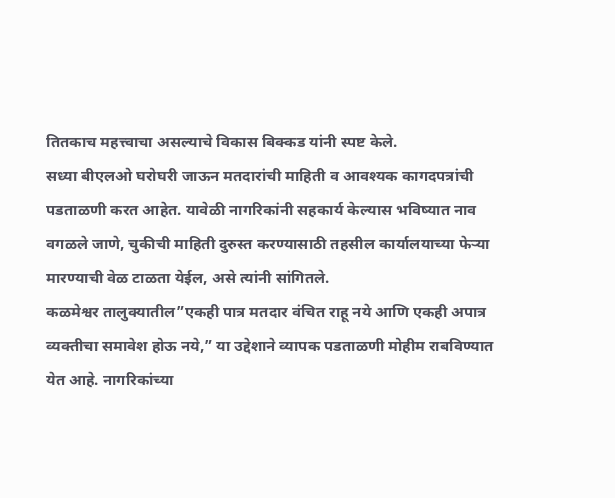तितकाच महत्त्वाचा असल्याचे विकास बिक्कड यांनी स्पष्ट केले.
सध्या बीएलओ घरोघरी जाऊन मतदारांची माहिती व आवश्यक कागदपत्रांची पडताळणी करत आहेत. यावेळी नागरिकांनी सहकार्य केल्यास भविष्यात नाव वगळले जाणे, चुकीची माहिती दुरुस्त करण्यासाठी तहसील कार्यालयाच्या फेऱ्या मारण्याची वेळ टाळता येईल, असे त्यांनी सांगितले.
कळमेश्वर तालुक्यातील”एकही पात्र मतदार वंचित राहू नये आणि एकही अपात्र व्यक्तीचा समावेश होऊ नये,” या उद्देशाने व्यापक पडताळणी मोहीम राबविण्यात येत आहे. नागरिकांच्या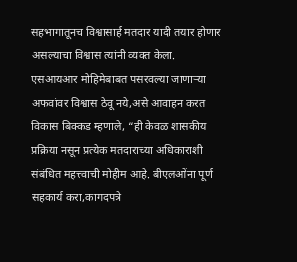सहभागातूनच विश्वासार्ह मतदार यादी तयार होणार असल्याचा विश्वास त्यांनी व्यक्त केला.
एसआयआर मोहिमेबाबत पसरवल्या जाणाऱ्या अफवांवर विश्वास ठेवू नये,असे आवाहन करत विकास बिक्कड म्हणाले, “ही केवळ शासकीय प्रक्रिया नसून प्रत्येक मतदाराच्या अधिकाराशी संबंधित महत्त्वाची मोहीम आहे. बीएलओंना पूर्ण सहकार्य करा,कागदपत्रे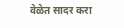वेळेत सादर करा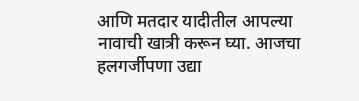आणि मतदार यादीतील आपल्या नावाची खात्री करून घ्या. आजचा हलगर्जीपणा उद्या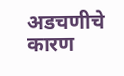अडचणीचे कारण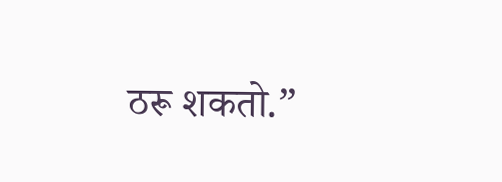ठरू शकतो.”